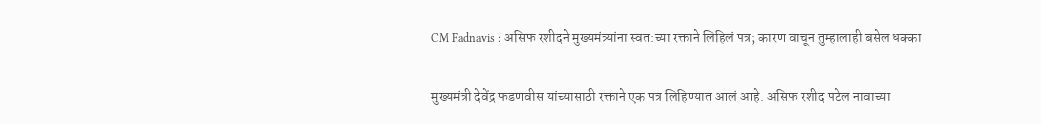CM Fadnavis : असिफ रशीदने मुख्यमंत्र्यांना स्वत:च्या रक्ताने लिहिलं पत्र; कारण वाचून तुम्हालाही बसेल धक्का

मुख्यमंत्री देवेंद्र फडणवीस यांच्यासाठी रक्ताने एक पत्र लिहिण्यात आलं आहे. असिफ रशीद पटेल नावाच्या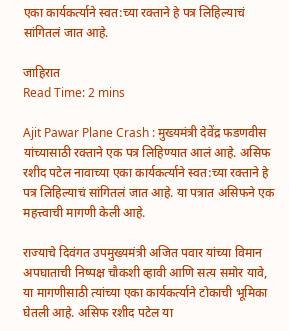एका कार्यकर्त्याने स्वत:च्या रक्ताने हे पत्र लिहिल्याचं सांगितलं जात आहे.

जाहिरात
Read Time: 2 mins

Ajit Pawar Plane Crash : मुख्यमंत्री देवेंद्र फडणवीस यांच्यासाठी रक्ताने एक पत्र लिहिण्यात आलं आहे. असिफ रशीद पटेल नावाच्या एका कार्यकर्त्याने स्वत:च्या रक्ताने हे पत्र लिहिल्याचं सांगितलं जात आहे. या पत्रात असिफने एक महत्त्वाची मागणी केली आहे.

राज्याचे दिवंगत उपमुख्यमंत्री अजित पवार यांच्या विमान अपघाताची निष्पक्ष चौकशी व्हावी आणि सत्य समोर यावे, या मागणीसाठी त्यांच्या एका कार्यकर्त्याने टोकाची भूमिका घेतली आहे. असिफ रशीद पटेल या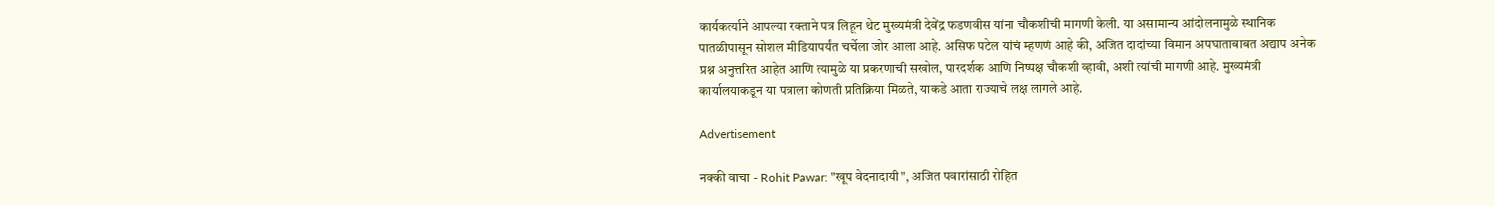कार्यकर्त्याने आपल्या रक्ताने पत्र लिहून थेट मुख्यमंत्री देवेंद्र फडणवीस यांना चौकशीची मागणी केली. या असामान्य आंदोलनामुळे स्थानिक पातळीपासून सोशल मीडियापर्यंत चर्चेला जोर आला आहे. असिफ पटेल यांचं म्हणणं आहे की, अजित दादांच्या विमान अपघाताबाबत अद्याप अनेक प्रश्न अनुत्तरित आहेत आणि त्यामुळे या प्रकरणाची सखोल, पारदर्शक आणि निष्पक्ष चौकशी व्हावी, अशी त्यांची मागणी आहे. मुख्यमंत्री कार्यालयाकडून या पत्राला कोणती प्रतिक्रिया मिळते, याकडे आता राज्याचे लक्ष लागले आहे.

Advertisement

नक्की वाचा - Rohit Pawar: "खूप वेदनादायी", अजित पवारांसाठी रोहित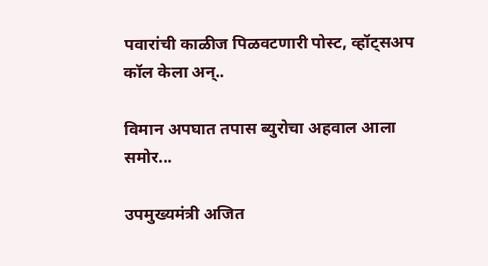पवारांची काळीज पिळवटणारी पोस्ट, व्हॉट्सअप कॉल केला अन्..

विमान अपघात तपास ब्युरोचा अहवाल आला समोर...

उपमुख्यमंत्री अजित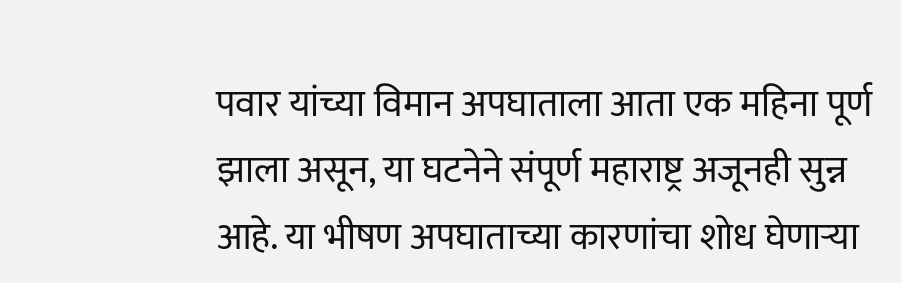पवार यांच्या विमान अपघाताला आता एक महिना पूर्ण झाला असून, या घटनेने संपूर्ण महाराष्ट्र अजूनही सुन्न आहे. या भीषण अपघाताच्या कारणांचा शोध घेणाऱ्या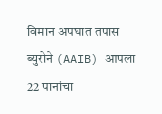विमान अपघात तपास ब्युरोने (AAIB) आपला 22 पानांचा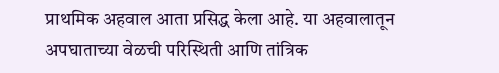प्राथमिक अहवाल आता प्रसिद्ध केला आहे. या अहवालातून अपघाताच्या वेळची परिस्थिती आणि तांत्रिक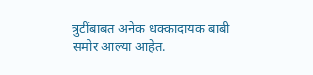त्रुटींबाबत अनेक धक्कादायक बाबी समोर आल्या आहेत.